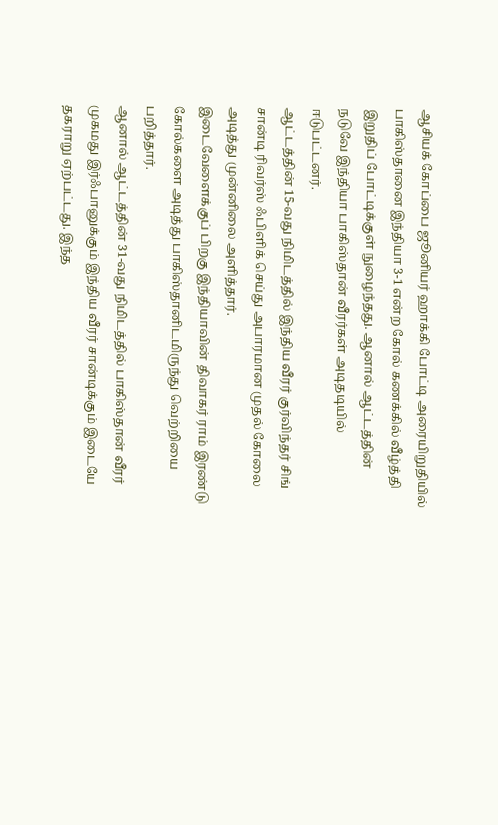ஆசியக் கோப்பை ஜூனியர் ஹாக்கி போட்டி அரையிறுதியில் பாகிஸ்தானை இந்தியா 3-1 என்ற கோல் கணக்கில் வீழ்த்தி இறுதிப் போட்டிக்குள் நுழைந்தது. ஆனால் ஆட்டத்தின் நடுவே இந்தியா பாகிஸ்தான் வீரர்கள் அடிதடியில் ஈடுபட்டனர்.
ஆட்டத்தின் 15-வது நிமிடத்தில் இந்திய வீரர் குர்விந்தர் சிங் சான்டி ரிவர்ஸ் ஃபிளிக் செய்து அபாரமான முதல் கோலை அடித்து முன்னிலை அளித்தார்.
இடைவேளைக்குப் பிறகு இந்தியாவின் திவாகர் ராம் இரண்டு கோல்களை அடித்து பாகிஸ்தானிடமிருந்து வெற்றியை பறித்தார்.
ஆனால் ஆட்டத்தின் 31-வது நிமிடத்தில் பாகிஸ்தான் வீரர் முகமது இர்ஃபானுக்கும் இந்திய வீரர் சான்டிக்கும் இடையே தகராறு ஏற்பட்டது. இந்த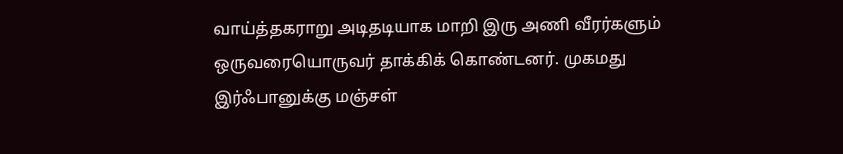வாய்த்தகராறு அடிதடியாக மாறி இரு அணி வீரர்களும் ஒருவரையொருவர் தாக்கிக் கொண்டனர். முகமது இர்ஃபானுக்கு மஞ்சள்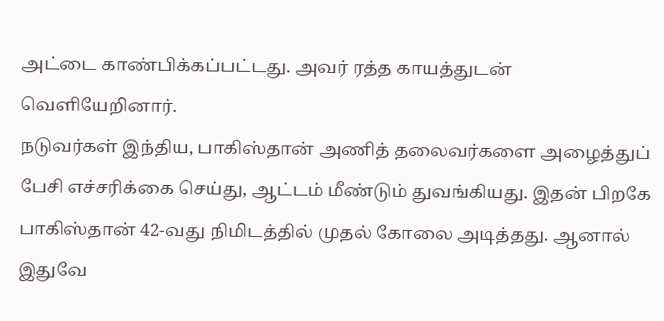அட்டை காண்பிக்கப்பட்டது. அவர் ரத்த காயத்துடன் வெளியேறினார்.
நடுவர்கள் இந்திய, பாகிஸ்தான் அணித் தலைவர்களை அழைத்துப் பேசி எச்சரிக்கை செய்து, ஆட்டம் மீண்டும் துவங்கியது. இதன் பிறகே பாகிஸ்தான் 42-வது நிமிடத்தில் முதல் கோலை அடித்தது. ஆனால் இதுவே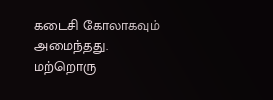கடைசி கோலாகவும் அமைந்தது.
மற்றொரு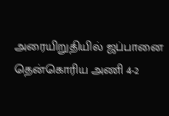அரையிறுதியில் ஜப்பானை தென்கொரிய அணி 4-2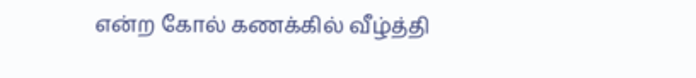என்ற கோல் கணக்கில் வீழ்த்தி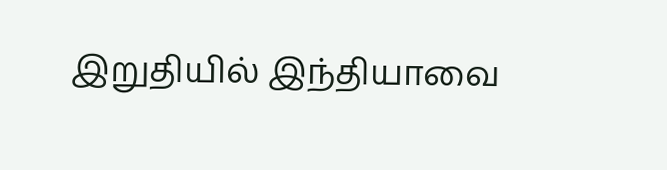இறுதியில் இந்தியாவை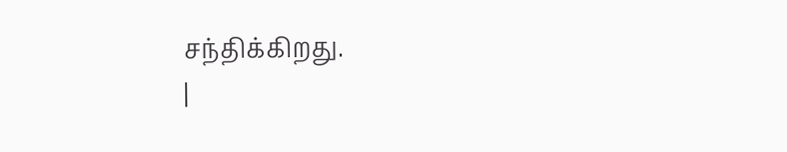சந்திக்கிறது.
|